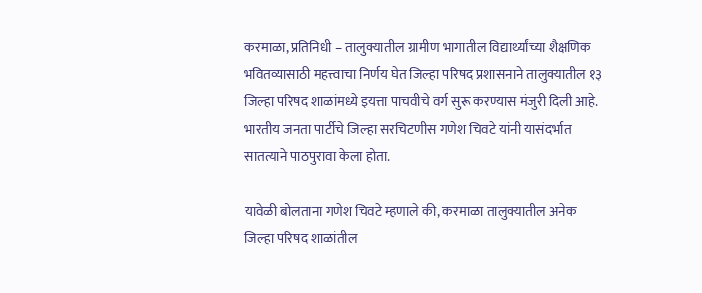करमाळा, प्रतिनिधी – तालुक्यातील ग्रामीण भागातील विद्यार्थ्यांच्या शैक्षणिक भवितव्यासाठी महत्त्वाचा निर्णय घेत जिल्हा परिषद प्रशासनाने तालुक्यातील १३ जिल्हा परिषद शाळांमध्ये इयत्ता पाचवीचे वर्ग सुरू करण्यास मंजुरी दिली आहे. भारतीय जनता पार्टीचे जिल्हा सरचिटणीस गणेश चिवटे यांनी यासंदर्भात सातत्याने पाठपुरावा केला होता.

यावेळी बोलताना गणेश चिवटे म्हणाले की, करमाळा तालुक्यातील अनेक जिल्हा परिषद शाळांतील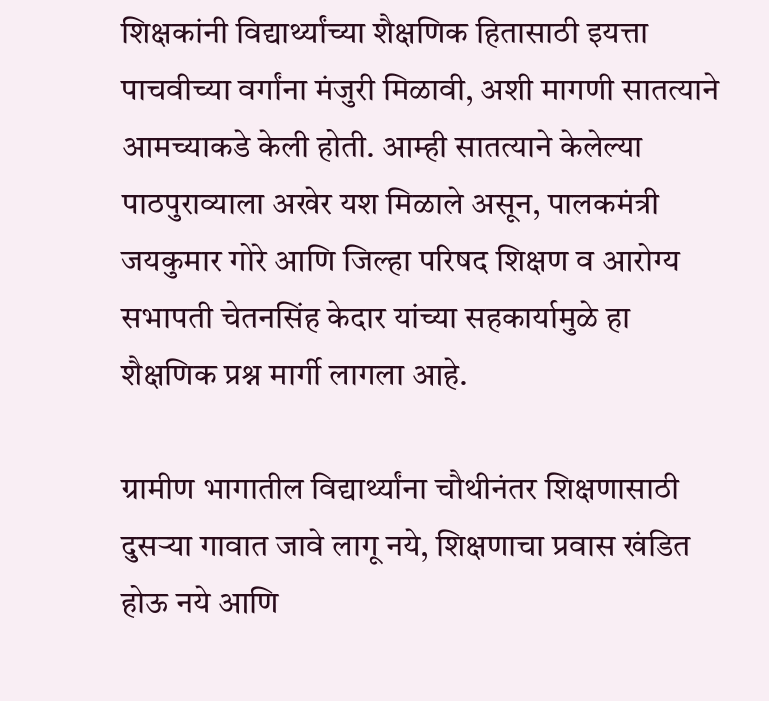शिक्षकांनी विद्यार्थ्यांच्या शैक्षणिक हितासाठी इयत्ता पाचवीच्या वर्गांना मंजुरी मिळावी, अशी मागणी सातत्याने आमच्याकडे केली होती. आम्ही सातत्याने केलेल्या पाठपुराव्याला अखेर यश मिळाले असून, पालकमंत्री जयकुमार गोरे आणि जिल्हा परिषद शिक्षण व आरोग्य सभापती चेतनसिंह केदार यांच्या सहकार्यामुळे हा शैक्षणिक प्रश्न मार्गी लागला आहे.

ग्रामीण भागातील विद्यार्थ्यांना चौथीनंतर शिक्षणासाठी दुसऱ्या गावात जावे लागू नये, शिक्षणाचा प्रवास खंडित होऊ नये आणि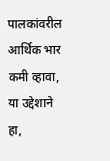पालकांवरील आर्थिक भार कमी व्हावा, या उद्देशाने हा,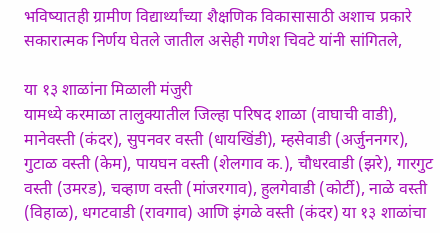भविष्यातही ग्रामीण विद्यार्थ्यांच्या शैक्षणिक विकासासाठी अशाच प्रकारे सकारात्मक निर्णय घेतले जातील असेही गणेश चिवटे यांनी सांगितले,

या १३ शाळांना मिळाली मंजुरी
यामध्ये करमाळा तालुक्यातील जिल्हा परिषद शाळा (वाघाची वाडी), मानेवस्ती (कंदर), सुपनवर वस्ती (धायखिंडी), म्हसेवाडी (अर्जुननगर), गुटाळ वस्ती (केम), पायघन वस्ती (शेलगाव क.), चौधरवाडी (झरे), गारगुट वस्ती (उमरड), चव्हाण वस्ती (मांजरगाव), हुलगेवाडी (कोर्टी), नाळे वस्ती (विहाळ), धगटवाडी (रावगाव) आणि इंगळे वस्ती (कंदर) या १३ शाळांचा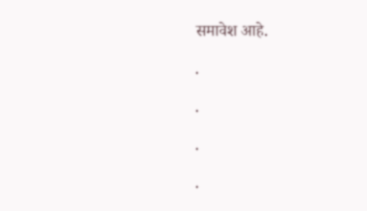समावेश आहे.

.

.

.

.